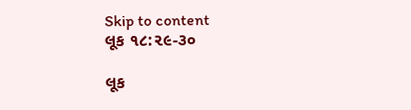Skip to content
લૂક ૧૮:૨૯-૩૦

લૂક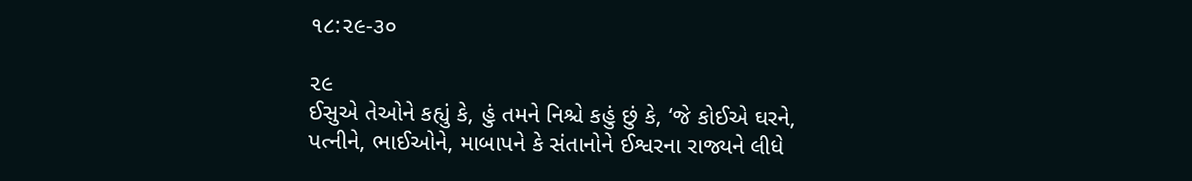૧૮:૨૯-૩૦

૨૯
ઈસુએ તેઓને કહ્યું કે, હું તમને નિશ્ચે કહું છું કે, ‘જે કોઈએ ઘરને, પત્નીને, ભાઈઓને, માબાપને કે સંતાનોને ઈશ્વરના રાજ્યને લીધે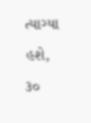ત્યાગ્યા હશે,
૩૦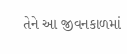તેને આ જીવનકાળમાં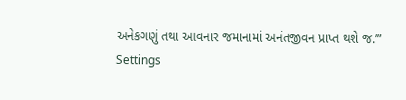અનેકગણું તથા આવનાર જમાનામાં અનંતજીવન પ્રાપ્ત થશે જ.’”
Settings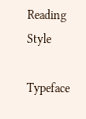Reading Style

Typeface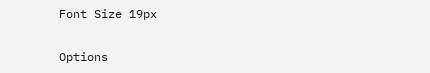Font Size 19px

Options